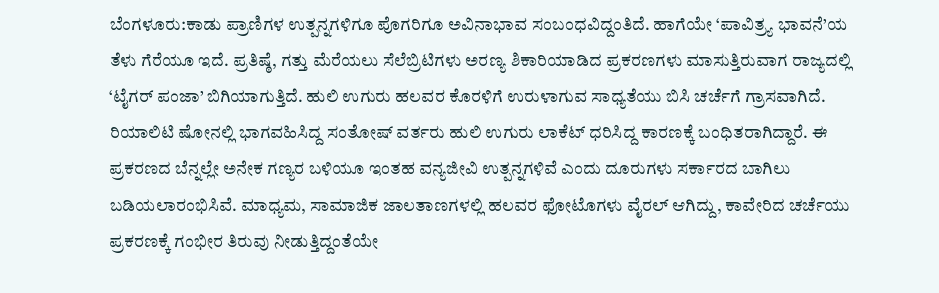ಬೆಂಗಳೂರು:ಕಾಡು ಪ್ರಾಣಿಗಳ ಉತ್ಪನ್ನಗಳಿಗೂ ಪೊಗರಿಗೂ ಅವಿನಾಭಾವ ಸಂಬಂಧವಿದ್ದಂತಿದೆ. ಹಾಗೆಯೇ ‘ಪಾವಿತ್ರ್ಯ ಭಾವನೆ’ಯ ತೆಳು ಗೆರೆಯೂ ಇದೆ. ಪ್ರತಿಷ್ಠೆ, ಗತ್ತು ಮೆರೆಯಲು ಸೆಲೆಬ್ರಿಟಿಗಳು ಅರಣ್ಯ ಶಿಕಾರಿಯಾಡಿದ ಪ್ರಕರಣಗಳು ಮಾಸುತ್ತಿರುವಾಗ ರಾಜ್ಯದಲ್ಲಿ ‘ಟೈಗರ್ ಪಂಜಾ’ ಬಿಗಿಯಾಗುತ್ತಿದೆ. ಹುಲಿ ಉಗುರು ಹಲವರ ಕೊರಳಿಗೆ ಉರುಳಾಗುವ ಸಾಧ್ಯತೆಯು ಬಿಸಿ ಚರ್ಚೆಗೆ ಗ್ರಾಸವಾಗಿದೆ.
ರಿಯಾಲಿಟಿ ಷೋನಲ್ಲಿ ಭಾಗವಹಿಸಿದ್ದ ಸಂತೋಷ್ ವರ್ತರು ಹುಲಿ ಉಗುರು ಲಾಕೆಟ್ ಧರಿಸಿದ್ದ ಕಾರಣಕ್ಕೆ ಬಂಧಿತರಾಗಿದ್ದಾರೆ. ಈ ಪ್ರಕರಣದ ಬೆನ್ನಲ್ಲೇ ಅನೇಕ ಗಣ್ಯರ ಬಳಿಯೂ ಇಂತಹ ವನ್ಯಜೀವಿ ಉತ್ಪನ್ನಗಳಿವೆ ಎಂದು ದೂರುಗಳು ಸರ್ಕಾರದ ಬಾಗಿಲು ಬಡಿಯಲಾರಂಭಿಸಿವೆ. ಮಾಧ್ಯಮ, ಸಾಮಾಜಿಕ ಜಾಲತಾಣಗಳಲ್ಲಿ ಹಲವರ ಫೋಟೊಗಳು ವೈರಲ್ ಆಗಿದ್ದು, ಕಾವೇರಿದ ಚರ್ಚೆಯು ಪ್ರಕರಣಕ್ಕೆ ಗಂಭೀರ ತಿರುವು ನೀಡುತ್ತಿದ್ದಂತೆಯೇ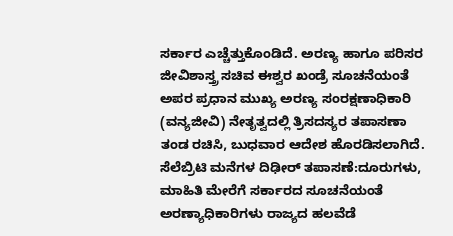ಸರ್ಕಾರ ಎಚ್ಚೆತ್ತುಕೊಂಡಿದೆ. ಅರಣ್ಯ ಹಾಗೂ ಪರಿಸರ ಜೀವಿಶಾಸ್ತ್ರ ಸಚಿವ ಈಶ್ವರ ಖಂಡ್ರೆ ಸೂಚನೆಯಂತೆ ಅಪರ ಪ್ರಧಾನ ಮುಖ್ಯ ಅರಣ್ಯ ಸಂರಕ್ಷಣಾಧಿಕಾರಿ (ವನ್ಯಜೀವಿ) ನೇತೃತ್ವದಲ್ಲಿ ತ್ರಿಸದಸ್ಯರ ತಪಾಸಣಾ ತಂಡ ರಚಿಸಿ, ಬುಧವಾರ ಆದೇಶ ಹೊರಡಿಸಲಾಗಿದೆ.
ಸೆಲೆಬ್ರಿಟಿ ಮನೆಗಳ ದಿಢೀರ್ ತಪಾಸಣೆ:ದೂರುಗಳು, ಮಾಹಿತಿ ಮೇರೆಗೆ ಸರ್ಕಾರದ ಸೂಚನೆಯಂತೆ ಅರಣ್ಯಾಧಿಕಾರಿಗಳು ರಾಜ್ಯದ ಹಲವೆಡೆ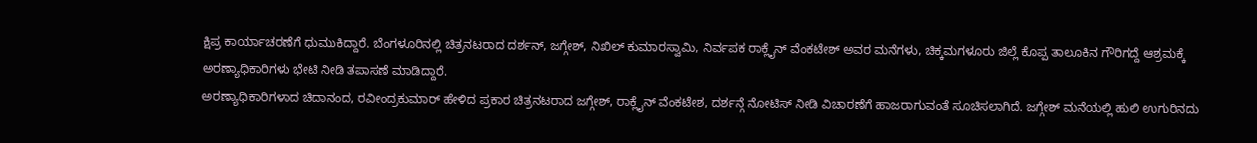ಕ್ಷಿಪ್ರ ಕಾರ್ಯಾಚರಣೆಗೆ ಧುಮುಕಿದ್ದಾರೆ. ಬೆಂಗಳೂರಿನಲ್ಲಿ ಚಿತ್ರನಟರಾದ ದರ್ಶನ್, ಜಗ್ಗೇಶ್, ನಿಖಿಲ್ ಕುಮಾರಸ್ವಾಮಿ, ನಿರ್ವಪಕ ರಾಕ್ಲೈನ್ ವೆಂಕಟೇಶ್ ಅವರ ಮನೆಗಳು, ಚಿಕ್ಕಮಗಳೂರು ಜಿಲ್ಲೆ ಕೊಪ್ಪ ತಾಲೂಕಿನ ಗೌರಿಗದ್ದೆ ಆಶ್ರಮಕ್ಕೆ ಅರಣ್ಯಾಧಿಕಾರಿಗಳು ಭೇಟಿ ನೀಡಿ ತಪಾಸಣೆ ಮಾಡಿದ್ದಾರೆ.
ಅರಣ್ಯಾಧಿಕಾರಿಗಳಾದ ಚಿದಾನಂದ, ರವೀಂದ್ರಕುಮಾರ್ ಹೇಳಿದ ಪ್ರಕಾರ ಚಿತ್ರನಟರಾದ ಜಗ್ಗೇಶ್, ರಾಕ್ಲೈನ್ ವೆಂಕಟೇಶ, ದರ್ಶನ್ಗೆ ನೋಟಿಸ್ ನೀಡಿ ವಿಚಾರಣೆಗೆ ಹಾಜರಾಗುವಂತೆ ಸೂಚಿಸಲಾಗಿದೆ. ಜಗ್ಗೇಶ್ ಮನೆಯಲ್ಲಿ ಹುಲಿ ಉಗುರಿನದು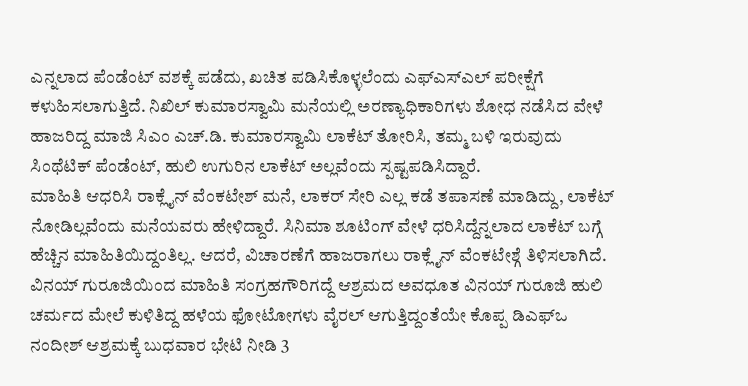ಎನ್ನಲಾದ ಪೆಂಡೆಂಟ್ ವಶಕ್ಕೆ ಪಡೆದು, ಖಚಿತ ಪಡಿಸಿಕೊಳ್ಳಲೆಂದು ಎಫ್ಎಸ್ಎಲ್ ಪರೀಕ್ಷೆಗೆ ಕಳುಹಿಸಲಾಗುತ್ತಿದೆ. ನಿಖಿಲ್ ಕುಮಾರಸ್ವಾಮಿ ಮನೆಯಲ್ಲಿ ಅರಣ್ಯಾಧಿಕಾರಿಗಳು ಶೋಧ ನಡೆಸಿದ ವೇಳೆ ಹಾಜರಿದ್ದ ಮಾಜಿ ಸಿಎಂ ಎಚ್.ಡಿ. ಕುಮಾರಸ್ವಾಮಿ ಲಾಕೆಟ್ ತೋರಿಸಿ, ತಮ್ಮ ಬಳಿ ಇರುವುದು ಸಿಂಥೆಟಿಕ್ ಪೆಂಡೆಂಟ್, ಹುಲಿ ಉಗುರಿನ ಲಾಕೆಟ್ ಅಲ್ಲವೆಂದು ಸ್ಪಷ್ಟಪಡಿಸಿದ್ದಾರೆ.
ಮಾಹಿತಿ ಆಧರಿಸಿ ರಾಕ್ಲೈನ್ ವೆಂಕಟೇಶ್ ಮನೆ, ಲಾಕರ್ ಸೇರಿ ಎಲ್ಲ ಕಡೆ ತಪಾಸಣೆ ಮಾಡಿದ್ದು, ಲಾಕೆಟ್ ನೋಡಿಲ್ಲವೆಂದು ಮನೆಯವರು ಹೇಳಿದ್ದಾರೆ. ಸಿನಿಮಾ ಶೂಟಿಂಗ್ ವೇಳೆ ಧರಿಸಿದ್ದೆನ್ನಲಾದ ಲಾಕೆಟ್ ಬಗ್ಗೆ ಹೆಚ್ಚಿನ ಮಾಹಿತಿಯಿದ್ದಂತಿಲ್ಲ. ಆದರೆ, ವಿಚಾರಣೆಗೆ ಹಾಜರಾಗಲು ರಾಕ್ಲೈನ್ ವೆಂಕಟೇಶ್ಗೆ ತಿಳಿಸಲಾಗಿದೆ.
ವಿನಯ್ ಗುರೂಜಿಯಿಂದ ಮಾಹಿತಿ ಸಂಗ್ರಹಗೌರಿಗದ್ದೆ ಆಶ್ರಮದ ಅವಧೂತ ವಿನಯ್ ಗುರೂಜಿ ಹುಲಿ ಚರ್ಮದ ಮೇಲೆ ಕುಳಿತಿದ್ದ ಹಳೆಯ ಫೋಟೋಗಳು ವೈರಲ್ ಆಗುತ್ತಿದ್ದಂತೆಯೇ ಕೊಪ್ಪ ಡಿಎಫ್ಒ ನಂದೀಶ್ ಆಶ್ರಮಕ್ಕೆ ಬುಧವಾರ ಭೇಟಿ ನೀಡಿ 3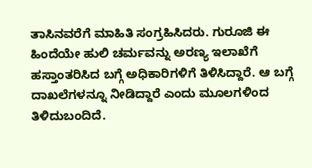ತಾಸಿನವರೆಗೆ ಮಾಹಿತಿ ಸಂಗ್ರಹಿಸಿದರು. ಗುರೂಜಿ ಈ ಹಿಂದೆಯೇ ಹುಲಿ ಚರ್ಮವನ್ನು ಅರಣ್ಯ ಇಲಾಖೆಗೆ ಹಸ್ತಾಂತರಿಸಿದ ಬಗ್ಗೆ ಅಧಿಕಾರಿಗಳಿಗೆ ತಿಳಿಸಿದ್ದಾರೆ. ಆ ಬಗ್ಗೆ ದಾಖಲೆಗಳನ್ನೂ ನೀಡಿದ್ದಾರೆ ಎಂದು ಮೂಲಗಳಿಂದ ತಿಳಿದುಬಂದಿದೆ.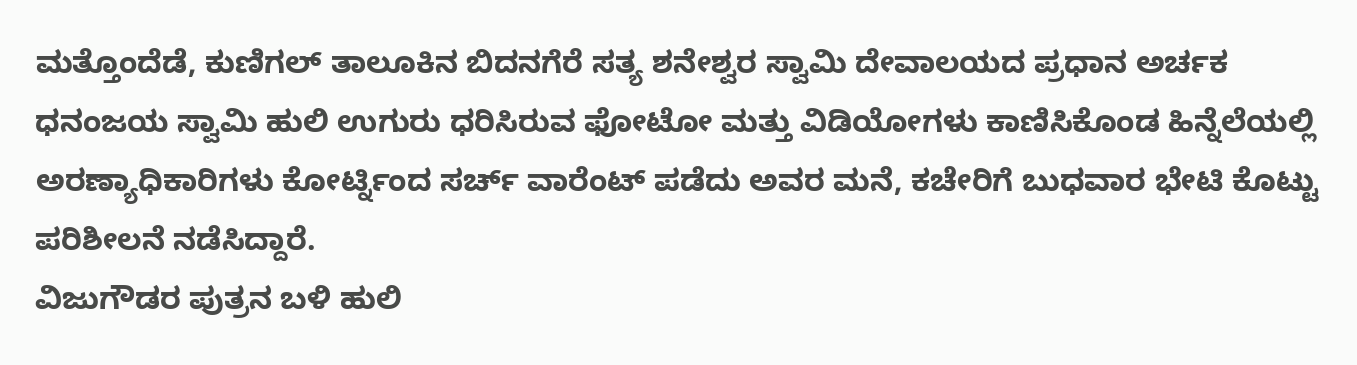ಮತ್ತೊಂದೆಡೆ, ಕುಣಿಗಲ್ ತಾಲೂಕಿನ ಬಿದನಗೆರೆ ಸತ್ಯ ಶನೇಶ್ವರ ಸ್ವಾಮಿ ದೇವಾಲಯದ ಪ್ರಧಾನ ಅರ್ಚಕ ಧನಂಜಯ ಸ್ವಾಮಿ ಹುಲಿ ಉಗುರು ಧರಿಸಿರುವ ಫೋಟೋ ಮತ್ತು ವಿಡಿಯೋಗಳು ಕಾಣಿಸಿಕೊಂಡ ಹಿನ್ನೆಲೆಯಲ್ಲಿ ಅರಣ್ಯಾಧಿಕಾರಿಗಳು ಕೋರ್ಟ್ನಿಂದ ಸರ್ಚ್ ವಾರೆಂಟ್ ಪಡೆದು ಅವರ ಮನೆ, ಕಚೇರಿಗೆ ಬುಧವಾರ ಭೇಟಿ ಕೊಟ್ಟು ಪರಿಶೀಲನೆ ನಡೆಸಿದ್ದಾರೆ.
ವಿಜುಗೌಡರ ಪುತ್ರನ ಬಳಿ ಹುಲಿ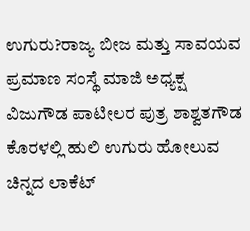ಉಗುರು?ರಾಜ್ಯ ಬೀಜ ಮತ್ತು ಸಾವಯವ ಪ್ರಮಾಣ ಸಂಸ್ಥೆ ಮಾಜಿ ಅಧ್ಯಕ್ಷ ವಿಜುಗೌಡ ಪಾಟೀಲರ ಪುತ್ರ ಶಾಶ್ವತಗೌಡ ಕೊರಳಲ್ಲಿ ಹುಲಿ ಉಗುರು ಹೋಲುವ ಚಿನ್ನದ ಲಾಕೆಟ್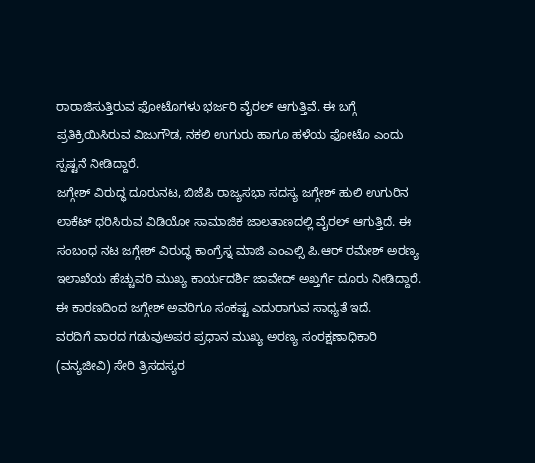ರಾರಾಜಿಸುತ್ತಿರುವ ಫೋಟೊಗಳು ಭರ್ಜರಿ ವೈರಲ್ ಆಗುತ್ತಿವೆ. ಈ ಬಗ್ಗೆ ಪ್ರತಿಕ್ರಿಯಿಸಿರುವ ವಿಜುಗೌಡ, ನಕಲಿ ಉಗುರು ಹಾಗೂ ಹಳೆಯ ಫೋಟೊ ಎಂದು ಸ್ಪಷ್ಟನೆ ನೀಡಿದ್ದಾರೆ.
ಜಗ್ಗೇಶ್ ವಿರುದ್ಧ ದೂರುನಟ, ಬಿಜೆಪಿ ರಾಜ್ಯಸಭಾ ಸದಸ್ಯ ಜಗ್ಗೇಶ್ ಹುಲಿ ಉಗುರಿನ ಲಾಕೆಟ್ ಧರಿಸಿರುವ ವಿಡಿಯೋ ಸಾಮಾಜಿಕ ಜಾಲತಾಣದಲ್ಲಿ ವೈರಲ್ ಆಗುತ್ತಿದೆ. ಈ ಸಂಬಂಧ ನಟ ಜಗ್ಗೇಶ್ ವಿರುದ್ಧ ಕಾಂಗ್ರೆಸ್ನ ಮಾಜಿ ಎಂಎಲ್ಸಿ ಪಿ.ಆರ್ ರಮೇಶ್ ಅರಣ್ಯ ಇಲಾಖೆಯ ಹೆಚ್ಚುವರಿ ಮುಖ್ಯ ಕಾರ್ಯದರ್ಶಿ ಜಾವೇದ್ ಅಖ್ತರ್ಗೆ ದೂರು ನೀಡಿದ್ದಾರೆ. ಈ ಕಾರಣದಿಂದ ಜಗ್ಗೇಶ್ ಅವರಿಗೂ ಸಂಕಷ್ಟ ಎದುರಾಗುವ ಸಾಧ್ಯತೆ ಇದೆ.
ವರದಿಗೆ ವಾರದ ಗಡುವುಅಪರ ಪ್ರಧಾನ ಮುಖ್ಯ ಅರಣ್ಯ ಸಂರಕ್ಷಣಾಧಿಕಾರಿ (ವನ್ಯಜೀವಿ) ಸೇರಿ ತ್ರಿಸದಸ್ಯರ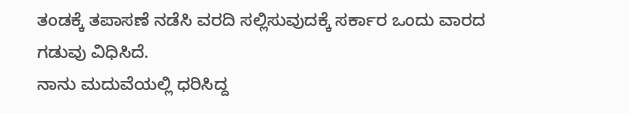ತಂಡಕ್ಕೆ ತಪಾಸಣೆ ನಡೆಸಿ ವರದಿ ಸಲ್ಲಿಸುವುದಕ್ಕೆ ಸರ್ಕಾರ ಒಂದು ವಾರದ ಗಡುವು ವಿಧಿಸಿದೆ.
ನಾನು ಮದುವೆಯಲ್ಲಿ ಧರಿಸಿದ್ದ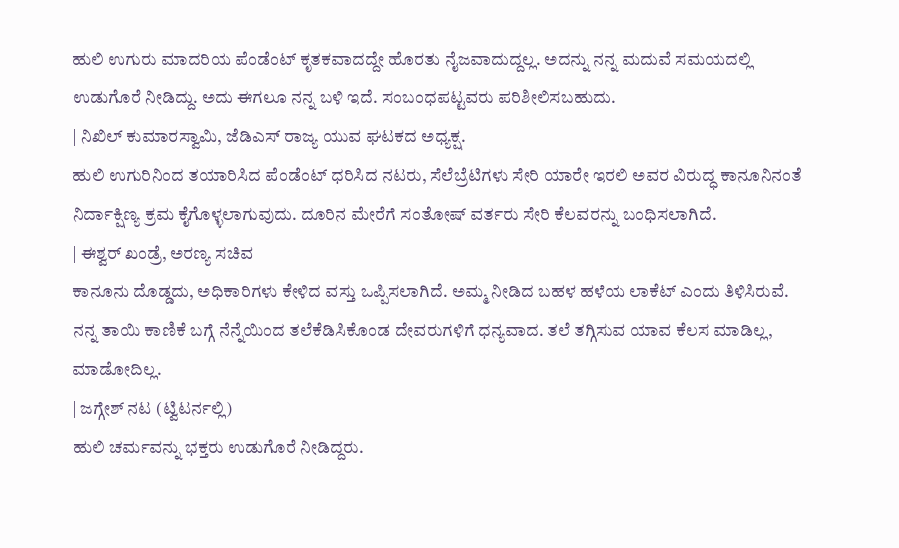ಹುಲಿ ಉಗುರು ಮಾದರಿಯ ಪೆಂಡೆಂಟ್ ಕೃತಕವಾದದ್ದೇ ಹೊರತು ನೈಜವಾದುದ್ದಲ್ಲ. ಅದನ್ನು ನನ್ನ ಮದುವೆ ಸಮಯದಲ್ಲಿ ಉಡುಗೊರೆ ನೀಡಿದ್ದು. ಅದು ಈಗಲೂ ನನ್ನ ಬಳಿ ಇದೆ. ಸಂಬಂಧಪಟ್ಟವರು ಪರಿಶೀಲಿಸಬಹುದು.
| ನಿಖಿಲ್ ಕುಮಾರಸ್ವಾಮಿ, ಜೆಡಿಎಸ್ ರಾಜ್ಯ ಯುವ ಘಟಕದ ಅಧ್ಯಕ್ಷ.
ಹುಲಿ ಉಗುರಿನಿಂದ ತಯಾರಿಸಿದ ಪೆಂಡೆಂಟ್ ಧರಿಸಿದ ನಟರು, ಸೆಲೆಬ್ರೆಟಿಗಳು ಸೇರಿ ಯಾರೇ ಇರಲಿ ಅವರ ವಿರುದ್ಧ ಕಾನೂನಿನಂತೆ ನಿರ್ದಾಕ್ಷಿಣ್ಯ ಕ್ರಮ ಕೈಗೊಳ್ಳಲಾಗುವುದು. ದೂರಿನ ಮೇರೆಗೆ ಸಂತೋಷ್ ವರ್ತರು ಸೇರಿ ಕೆಲವರನ್ನು ಬಂಧಿಸಲಾಗಿದೆ.
| ಈಶ್ವರ್ ಖಂಡ್ರೆ, ಅರಣ್ಯ ಸಚಿವ
ಕಾನೂನು ದೊಡ್ಡದು, ಅಧಿಕಾರಿಗಳು ಕೇಳಿದ ವಸ್ತು ಒಪ್ಪಿಸಲಾಗಿದೆ. ಅಮ್ಮ ನೀಡಿದ ಬಹಳ ಹಳೆಯ ಲಾಕೆಟ್ ಎಂದು ತಿಳಿಸಿರುವೆ. ನನ್ನ ತಾಯಿ ಕಾಣಿಕೆ ಬಗ್ಗೆ ನೆನ್ನೆಯಿಂದ ತಲೆಕೆಡಿಸಿಕೊಂಡ ದೇವರುಗಳಿಗೆ ಧನ್ಯವಾದ. ತಲೆ ತಗ್ಗಿಸುವ ಯಾವ ಕೆಲಸ ಮಾಡಿಲ್ಲ, ಮಾಡೋದಿಲ್ಲ.
| ಜಗ್ಗೇಶ್ ನಟ (ಟ್ವಿಟರ್ನಲ್ಲಿ)
ಹುಲಿ ಚರ್ಮವನ್ನು ಭಕ್ತರು ಉಡುಗೊರೆ ನೀಡಿದ್ದರು.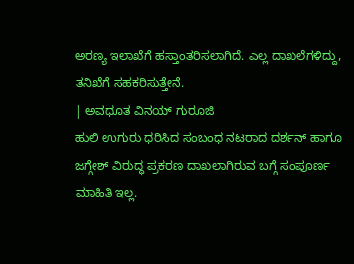ಅರಣ್ಯ ಇಲಾಖೆಗೆ ಹಸ್ತಾಂತರಿಸಲಾಗಿದೆ. ಎಲ್ಲ ದಾಖಲೆಗಳಿದ್ದು, ತನಿಖೆಗೆ ಸಹಕರಿಸುತ್ತೇನೆ.
| ಅವಧೂತ ವಿನಯ್ ಗುರೂಜಿ
ಹುಲಿ ಉಗುರು ಧರಿಸಿದ ಸಂಬಂಧ ನಟರಾದ ದರ್ಶನ್ ಹಾಗೂ ಜಗ್ಗೇಶ್ ವಿರುದ್ಧ ಪ್ರಕರಣ ದಾಖಲಾಗಿರುವ ಬಗ್ಗೆ ಸಂಪೂರ್ಣ ಮಾಹಿತಿ ಇಲ್ಲ.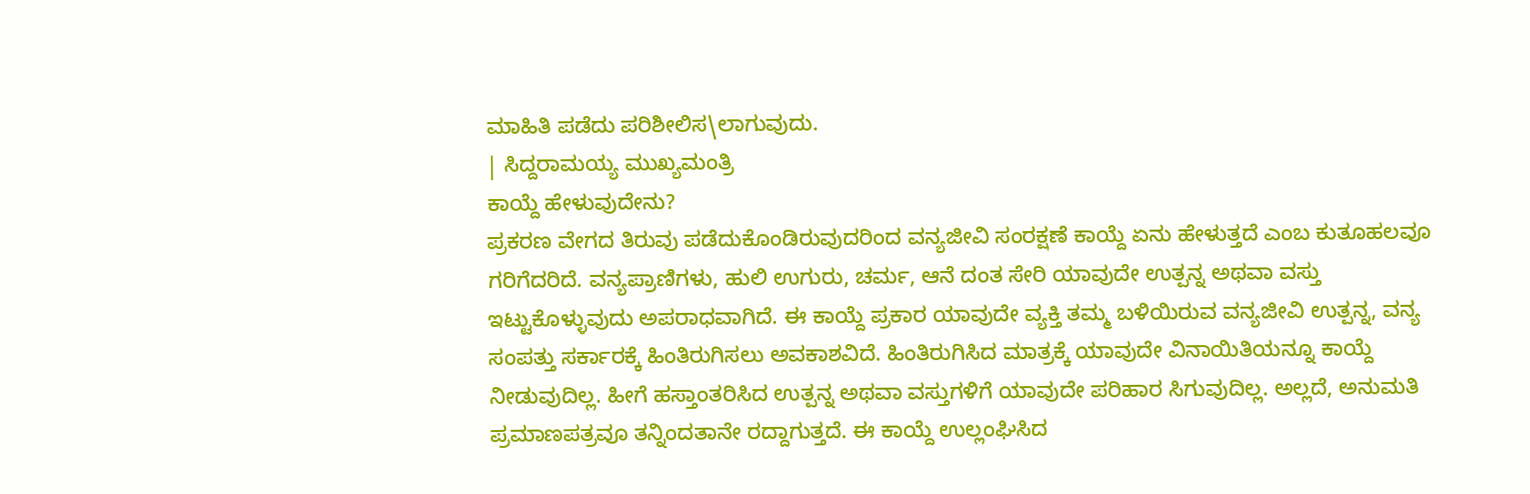ಮಾಹಿತಿ ಪಡೆದು ಪರಿಶೀಲಿಸ\ಲಾಗುವುದು.
| ಸಿದ್ದರಾಮಯ್ಯ ಮುಖ್ಯಮಂತ್ರಿ
ಕಾಯ್ದೆ ಹೇಳುವುದೇನು?
ಪ್ರಕರಣ ವೇಗದ ತಿರುವು ಪಡೆದುಕೊಂಡಿರುವುದರಿಂದ ವನ್ಯಜೀವಿ ಸಂರಕ್ಷಣೆ ಕಾಯ್ದೆ ಏನು ಹೇಳುತ್ತದೆ ಎಂಬ ಕುತೂಹಲವೂ ಗರಿಗೆದರಿದೆ. ವನ್ಯಪ್ರಾಣಿಗಳು, ಹುಲಿ ಉಗುರು, ಚರ್ಮ, ಆನೆ ದಂತ ಸೇರಿ ಯಾವುದೇ ಉತ್ಪನ್ನ ಅಥವಾ ವಸ್ತು ಇಟ್ಟುಕೊಳ್ಳುವುದು ಅಪರಾಧವಾಗಿದೆ. ಈ ಕಾಯ್ದೆ ಪ್ರಕಾರ ಯಾವುದೇ ವ್ಯಕ್ತಿ ತಮ್ಮ ಬಳಿಯಿರುವ ವನ್ಯಜೀವಿ ಉತ್ಪನ್ನ, ವನ್ಯ ಸಂಪತ್ತು ಸರ್ಕಾರಕ್ಕೆ ಹಿಂತಿರುಗಿಸಲು ಅವಕಾಶವಿದೆ. ಹಿಂತಿರುಗಿಸಿದ ಮಾತ್ರಕ್ಕೆ ಯಾವುದೇ ವಿನಾಯಿತಿಯನ್ನೂ ಕಾಯ್ದೆ ನೀಡುವುದಿಲ್ಲ. ಹೀಗೆ ಹಸ್ತಾಂತರಿಸಿದ ಉತ್ಪನ್ನ ಅಥವಾ ವಸ್ತುಗಳಿಗೆ ಯಾವುದೇ ಪರಿಹಾರ ಸಿಗುವುದಿಲ್ಲ. ಅಲ್ಲದೆ, ಅನುಮತಿ ಪ್ರಮಾಣಪತ್ರವೂ ತನ್ನಿಂದತಾನೇ ರದ್ದಾಗುತ್ತದೆ. ಈ ಕಾಯ್ದೆ ಉಲ್ಲಂಘಿಸಿದ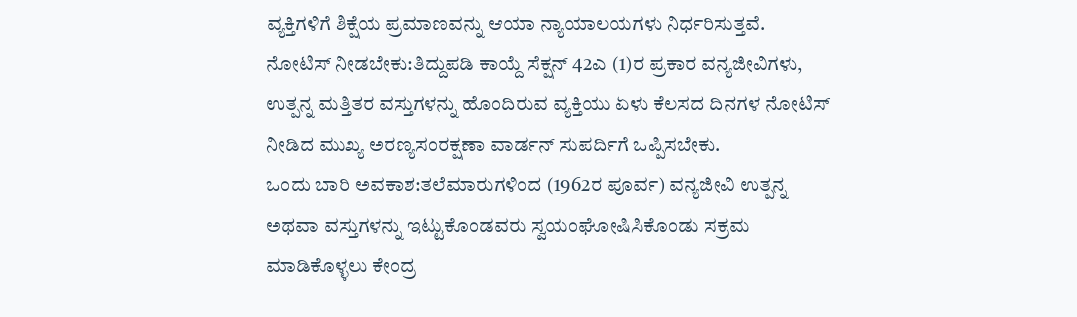ವ್ಯಕ್ತಿಗಳಿಗೆ ಶಿಕ್ಷೆಯ ಪ್ರಮಾಣವನ್ನು ಆಯಾ ನ್ಯಾಯಾಲಯಗಳು ನಿರ್ಧರಿಸುತ್ತವೆ.
ನೋಟಿಸ್ ನೀಡಬೇಕು:ತಿದ್ದುಪಡಿ ಕಾಯ್ದೆ ಸೆಕ್ಷನ್ 42ಎ (1)ರ ಪ್ರಕಾರ ವನ್ಯಜೀವಿಗಳು, ಉತ್ಪನ್ನ ಮತ್ತಿತರ ವಸ್ತುಗಳನ್ನು ಹೊಂದಿರುವ ವ್ಯಕ್ತಿಯು ಏಳು ಕೆಲಸದ ದಿನಗಳ ನೋಟಿಸ್ ನೀಡಿದ ಮುಖ್ಯ ಅರಣ್ಯಸಂರಕ್ಷಣಾ ವಾರ್ಡನ್ ಸುಪರ್ದಿಗೆ ಒಪ್ಪಿಸಬೇಕು.
ಒಂದು ಬಾರಿ ಅವಕಾಶ:ತಲೆಮಾರುಗಳಿಂದ (1962ರ ಪೂರ್ವ) ವನ್ಯಜೀವಿ ಉತ್ಪನ್ನ ಅಥವಾ ವಸ್ತುಗಳನ್ನು ಇಟ್ಟುಕೊಂಡವರು ಸ್ವಯಂಘೋಷಿಸಿಕೊಂಡು ಸಕ್ರಮ ಮಾಡಿಕೊಳ್ಳಲು ಕೇಂದ್ರ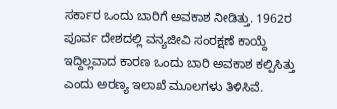ಸರ್ಕಾರ ಒಂದು ಬಾರಿಗೆ ಅವಕಾಶ ನೀಡಿತ್ತು. 1962ರ ಪೂರ್ವ ದೇಶದಲ್ಲಿ ವನ್ಯಜೀವಿ ಸಂರಕ್ಷಣೆ ಕಾಯ್ದೆ ಇದ್ದಿಲ್ಲವಾದ ಕಾರಣ ಒಂದು ಬಾರಿ ಅವಕಾಶ ಕಲ್ಪಿಸಿತ್ತು ಎಂದು ಅರಣ್ಯ ಇಲಾಖೆ ಮೂಲಗಳು ತಿಳಿಸಿವೆ.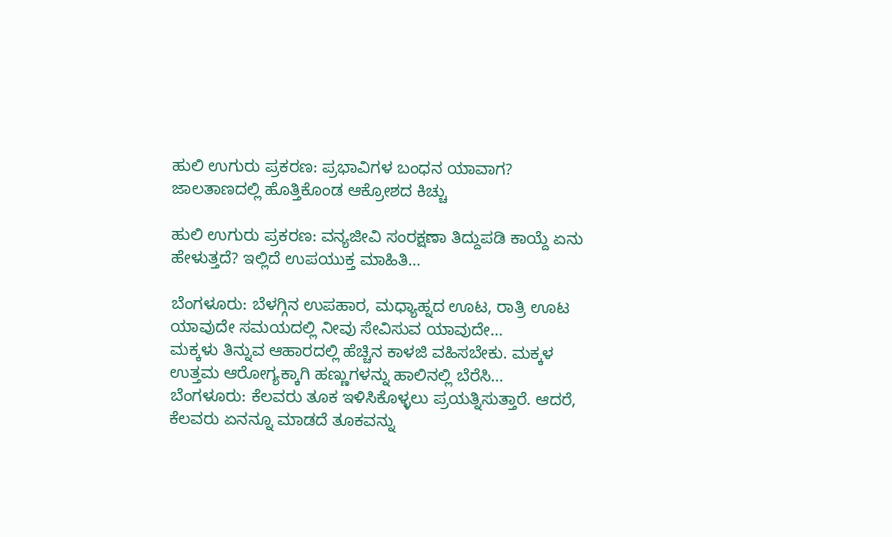ಹುಲಿ ಉಗುರು ಪ್ರಕರಣ: ಪ್ರಭಾವಿಗಳ ಬಂಧನ ಯಾವಾಗ? ಜಾಲತಾಣದಲ್ಲಿ ಹೊತ್ತಿಕೊಂಡ ಆಕ್ರೋಶದ ಕಿಚ್ಚು

ಹುಲಿ ಉಗುರು ಪ್ರಕರಣ: ವನ್ಯಜೀವಿ ಸಂರಕ್ಷಣಾ ತಿದ್ದುಪಡಿ ಕಾಯ್ದೆ ಏನು ಹೇಳುತ್ತದೆ? ಇಲ್ಲಿದೆ ಉಪಯುಕ್ತ ಮಾಹಿತಿ…

ಬೆಂಗಳೂರು: ಬೆಳಗ್ಗಿನ ಉಪಹಾರ, ಮಧ್ಯಾಹ್ನದ ಊಟ, ರಾತ್ರಿ ಊಟ ಯಾವುದೇ ಸಮಯದಲ್ಲಿ ನೀವು ಸೇವಿಸುವ ಯಾವುದೇ…
ಮಕ್ಕಳು ತಿನ್ನುವ ಆಹಾರದಲ್ಲಿ ಹೆಚ್ಚಿನ ಕಾಳಜಿ ವಹಿಸಬೇಕು. ಮಕ್ಕಳ ಉತ್ತಮ ಆರೋಗ್ಯಕ್ಕಾಗಿ ಹಣ್ಣುಗಳನ್ನು ಹಾಲಿನಲ್ಲಿ ಬೆರೆಸಿ…
ಬೆಂಗಳೂರು: ಕೆಲವರು ತೂಕ ಇಳಿಸಿಕೊಳ್ಳಲು ಪ್ರಯತ್ನಿಸುತ್ತಾರೆ. ಆದರೆ, ಕೆಲವರು ಏನನ್ನೂ ಮಾಡದೆ ತೂಕವನ್ನು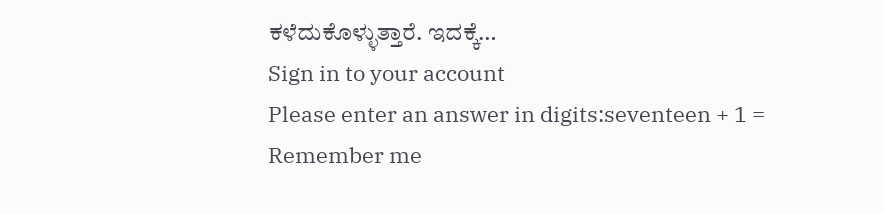ಕಳೆದುಕೊಳ್ಳುತ್ತಾರೆ. ಇದಕ್ಕೆ…
Sign in to your account
Please enter an answer in digits:seventeen + 1 =
Remember me